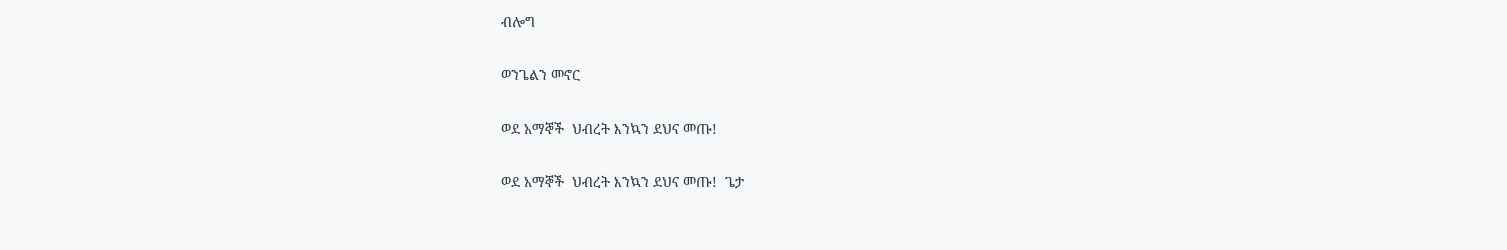ብሎግ

ወንጌልን መኖር

ወደ አማኞች  ህብረት እንኳን ደህና መጡ!

ወደ አማኞች  ህብረት እንኳን ደህና መጡ!  ጌታ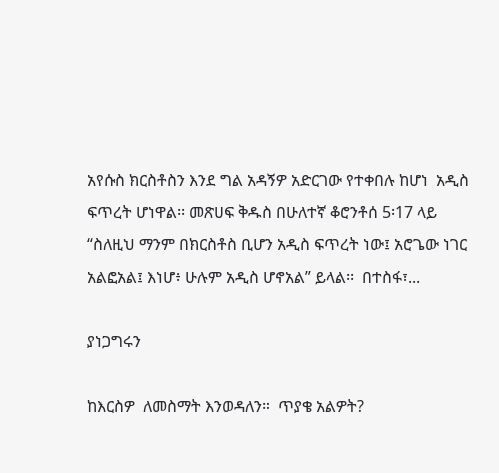አየሱስ ክርስቶስን እንደ ግል አዳኝዎ አድርገው የተቀበሉ ከሆነ  አዲስ ፍጥረት ሆነዋል፡፡ መጽሀፍ ቅዱስ በሁለተኛ ቆሮንቶሰ 5፡17 ላይ   “ስለዚህ ማንም በክርስቶስ ቢሆን አዲስ ፍጥረት ነው፤ አሮጌው ነገር አልፎአል፤ እነሆ፥ ሁሉም አዲስ ሆኖአል” ይላል፡፡  በተስፋ፣...

ያነጋግሩን

ከእርስዎ  ለመስማት እንወዳለን።  ጥያቄ አልዎት?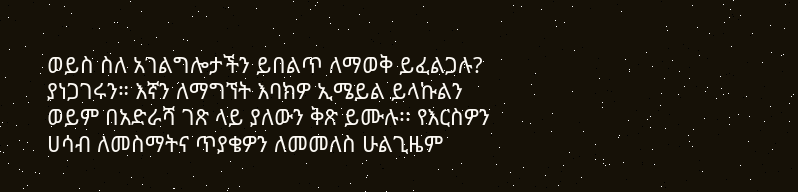ወይስ ስለ አገልግሎታችን ይበልጥ ለማወቅ ይፈልጋሉ? ያነጋገሩን። እኛን ለማግኘት እባክዎ ኢሜይል ይላኩልን ወይም በአድራሻ ገጽ ላይ ያለውን ቅጽ ይሙሉ፡፡ የእርስዎን ሀሳብ ለመስማትና ጥያቄዎን ለመመለስ ሁልጊዜም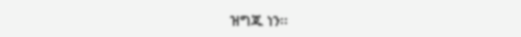ዝግጁ ነን፡፡